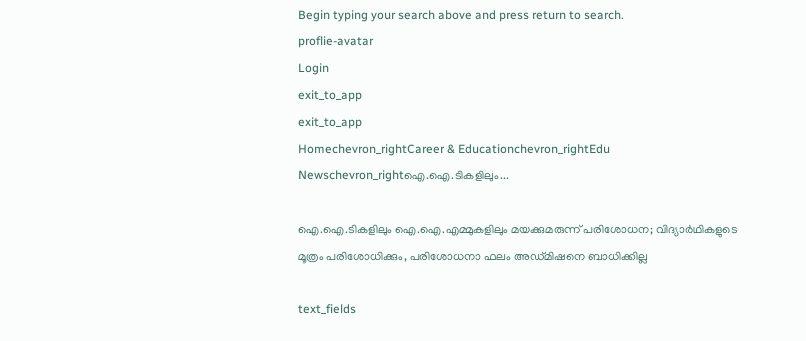Begin typing your search above and press return to search.
proflie-avatar
Login
exit_to_app
exit_to_app
Homechevron_rightCareer & Educationchevron_rightEdu Newschevron_rightഐ.ഐ.ടികളിലും...

ഐ.ഐ.ടികളിലും ഐ.ഐ.എമ്മുകളിലും മയക്കുമരുന്ന് പരിശോധന; വിദ്യാർഥികളുടെ മൂത്രം പരിശോധിക്കും, പരിശോധനാ ഫലം അഡ്മിഷനെ ബാധിക്കില്ല

text_fields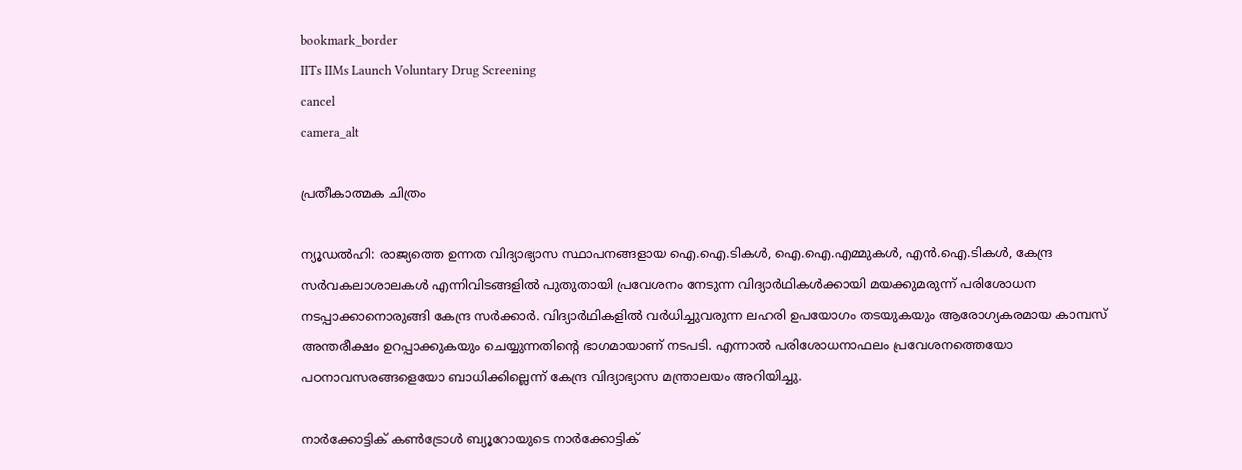bookmark_border
IITs IIMs Launch Voluntary Drug Screening
cancel
camera_alt

പ്രതീകാത്മക ചിത്രം

ന്യൂഡൽഹി: രാജ്യത്തെ ഉന്നത വിദ്യാഭ്യാസ സ്ഥാപനങ്ങളായ ഐ.ഐ.ടികൾ, ഐ.ഐ.എമ്മുകൾ, എൻ.ഐ.ടികൾ, കേന്ദ്ര സർവകലാശാലകൾ എന്നിവിടങ്ങളിൽ പുതുതായി പ്രവേശനം നേടുന്ന വിദ്യാർഥികൾക്കായി മയക്കുമരുന്ന് പരിശോധന നടപ്പാക്കാനൊരുങ്ങി കേന്ദ്ര സർക്കാർ. വിദ്യാർഥികളിൽ വർധിച്ചുവരുന്ന ലഹരി ഉപയോഗം തടയുകയും ആരോഗ്യകരമായ കാമ്പസ് അന്തരീക്ഷം ഉറപ്പാക്കുകയും ചെയ്യുന്നതിന്റെ ഭാഗമായാണ് നടപടി. എന്നാൽ പരിശോധനാഫലം പ്രവേശനത്തെയോ പഠനാവസരങ്ങളെയോ ബാധിക്കില്ലെന്ന് കേന്ദ്ര വിദ്യാഭ്യാസ മന്ത്രാലയം അറിയിച്ചു.

നാർക്കോട്ടിക് കൺട്രോൾ ബ്യൂറോയുടെ നാർക്കോട്ടിക്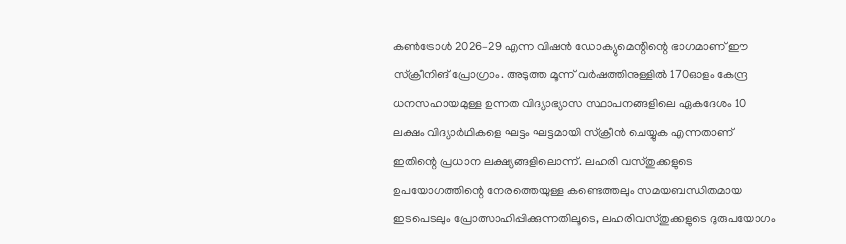കൺട്രോൾ 2026–29 എന്ന വിഷൻ ഡോക്യുമെന്റിന്റെ ഭാഗമാണ് ഈ സ്ക്രീനിങ് പ്രോഗ്രാം. അടുത്ത മൂന്ന് വർഷത്തിനുള്ളിൽ 170ഓളം കേന്ദ്ര ധനസഹായമുള്ള ഉന്നത വിദ്യാഭ്യാസ സ്ഥാപനങ്ങളിലെ ഏകദേശം 10 ലക്ഷം വിദ്യാർഥികളെ ഘട്ടം ഘട്ടമായി സ്‌ക്രീൻ ചെയ്യുക എന്നതാണ് ഇതിന്റെ പ്രധാന ലക്ഷ്യങ്ങളിലൊന്ന്. ലഹരി വസ്തുക്കളുടെ ഉപയോഗത്തിന്റെ നേരത്തെയുള്ള കണ്ടെത്തലും സമയബന്ധിതമായ ഇടപെടലും പ്രോത്സാഹിപ്പിക്കുന്നതിലൂടെ, ലഹരിവസ്തുക്കളുടെ ദുരുപയോഗം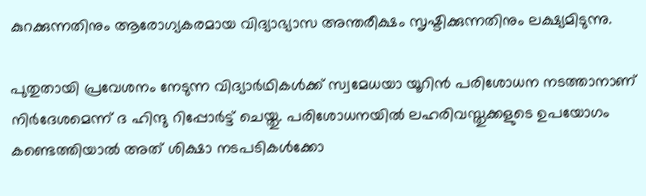കുറക്കുന്നതിനും ആരോഗ്യകരമായ വിദ്യാഭ്യാസ അന്തരീക്ഷം സൃഷ്ടിക്കുന്നതിനും ലക്ഷ്യമിടുന്നു.

പുതുതായി പ്രവേശനം നേടുന്ന വിദ്യാർഥികൾക്ക് സ്വമേധയാ യൂറിൻ പരിശോധന നടത്താനാണ് നിർദേശമെന്ന് ദ ഹിന്ദു റിപ്പോർട്ട് ചെയ്തു. പരിശോധനയിൽ ലഹരിവസ്തുക്കളുടെ ഉപയോഗം കണ്ടെത്തിയാൽ അത് ശിക്ഷാ നടപടികൾക്കോ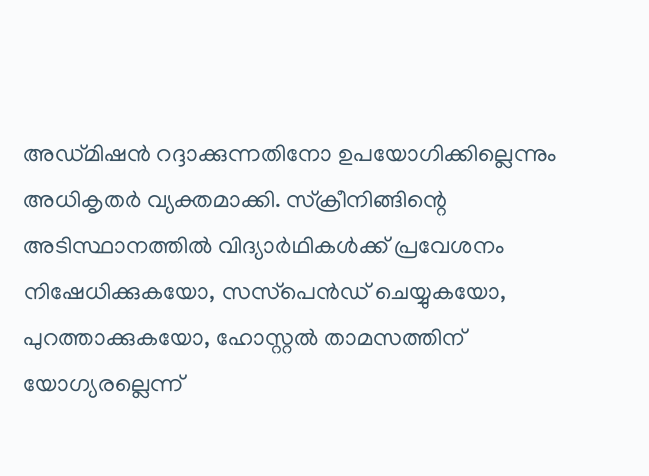അഡ്മിഷൻ റദ്ദാക്കുന്നതിനോ ഉപയോഗിക്കില്ലെന്നും അധികൃതർ വ്യക്തമാക്കി. സ്‌ക്രീനിങ്ങിന്റെ അടിസ്ഥാനത്തിൽ വിദ്യാർഥികൾക്ക് പ്രവേശനം നിഷേധിക്കുകയോ, സസ്‌പെൻഡ് ചെയ്യുകയോ, പുറത്താക്കുകയോ, ഹോസ്റ്റൽ താമസത്തിന് യോഗ്യരല്ലെന്ന്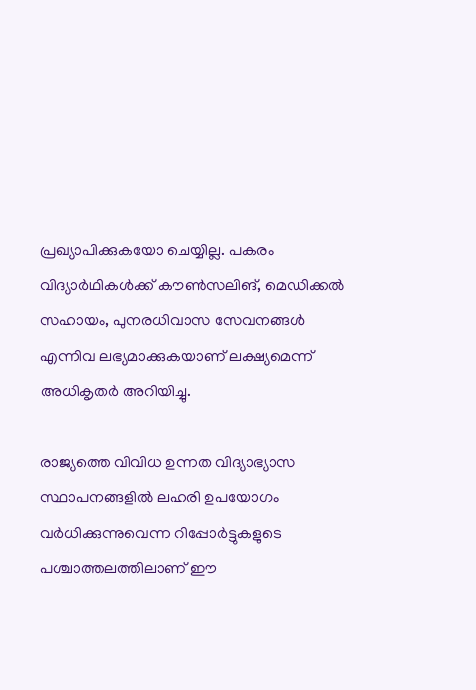പ്രഖ്യാപിക്കുകയോ ചെയ്യില്ല. പകരം വിദ്യാർഥികൾക്ക് കൗൺസലിങ്, മെഡിക്കൽ സഹായം, പുനരധിവാസ സേവനങ്ങൾ എന്നിവ ലഭ്യമാക്കുകയാണ് ലക്ഷ്യമെന്ന് അധികൃതർ അറിയിച്ചു.

രാജ്യത്തെ വിവിധ ഉന്നത വിദ്യാഭ്യാസ സ്ഥാപനങ്ങളിൽ ലഹരി ഉപയോഗം വർധിക്കുന്നുവെന്ന റിപ്പോർട്ടുകളുടെ പശ്ചാത്തലത്തിലാണ് ഈ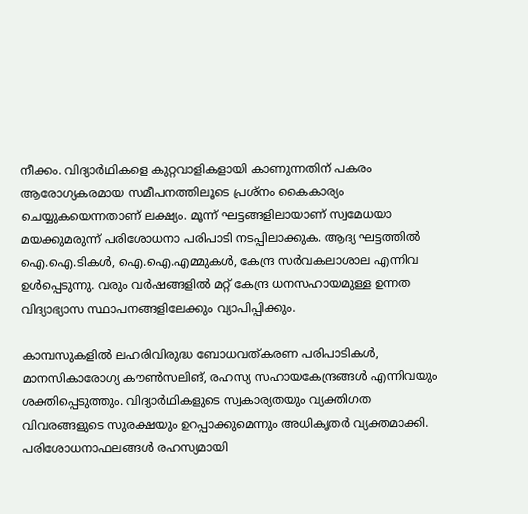നീക്കം. വിദ്യാർഥികളെ കുറ്റവാളികളായി കാണുന്നതിന് പകരം ആരോഗ്യകരമായ സമീപനത്തിലൂടെ പ്രശ്നം കൈകാര്യം ചെയ്യുകയെന്നതാണ് ലക്ഷ്യം. മൂന്ന് ഘട്ടങ്ങളിലായാണ് സ്വമേധയാ മയക്കുമരുന്ന് പരിശോധനാ പരിപാടി നടപ്പിലാക്കുക. ആദ്യ ഘട്ടത്തിൽ ഐ.ഐ.ടികൾ, ഐ.ഐ.എമ്മുകൾ, കേന്ദ്ര സർവകലാശാല എന്നിവ ഉൾപ്പെടുന്നു. വരും വർഷങ്ങളിൽ മറ്റ് കേന്ദ്ര ധനസഹായമുള്ള ഉന്നത വിദ്യാഭ്യാസ സ്ഥാപനങ്ങളിലേക്കും വ്യാപിപ്പിക്കും.

കാമ്പസുകളിൽ ലഹരിവിരുദ്ധ ബോധവത്കരണ പരിപാടികൾ, മാനസികാരോഗ്യ കൗൺസലിങ്, രഹസ്യ സഹായകേന്ദ്രങ്ങൾ എന്നിവയും ശക്തിപ്പെടുത്തും. വിദ്യാർഥികളുടെ സ്വകാര്യതയും വ്യക്തിഗത വിവരങ്ങളുടെ സുരക്ഷയും ഉറപ്പാക്കുമെന്നും അധികൃതർ വ്യക്തമാക്കി. പരിശോധനാഫലങ്ങൾ രഹസ്യമായി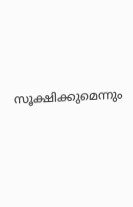സൂക്ഷിക്കുമെന്നും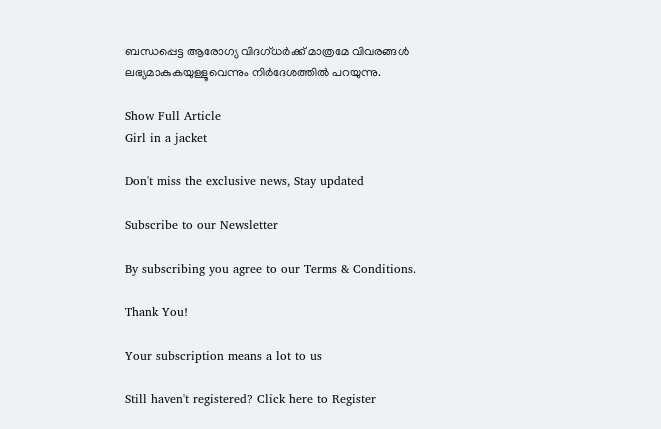ബന്ധപ്പെട്ട ആരോഗ്യ വിദഗ്ധർക്ക് മാത്രമേ വിവരങ്ങൾ ലഭ്യമാകുകയുള്ളൂവെന്നും നിർദേശത്തിൽ പറയുന്നു.

Show Full Article
Girl in a jacket

Don't miss the exclusive news, Stay updated

Subscribe to our Newsletter

By subscribing you agree to our Terms & Conditions.

Thank You!

Your subscription means a lot to us

Still haven't registered? Click here to Register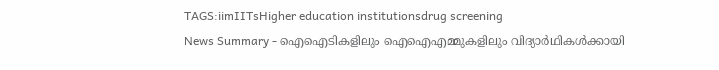TAGS:iimIITsHigher education institutionsdrug screening
News Summary - ഐഐടികളിലും ഐഐഎമ്മുകളിലും വിദ്യാർഥികൾക്കായി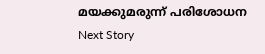മയക്കുമരുന്ന് പരിശോധന
Next Story